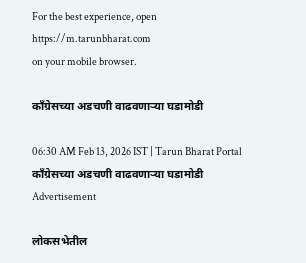For the best experience, open
https://m.tarunbharat.com
on your mobile browser.

काँग्रेसच्या अडचणी वाढवणाऱ्या घडामोडी

06:30 AM Feb 13, 2026 IST | Tarun Bharat Portal
काँग्रेसच्या अडचणी वाढवणाऱ्या घडामोडी
Advertisement

लोकसभेतील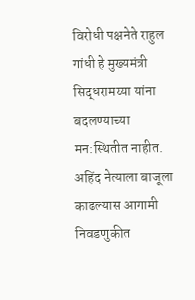विरोधी पक्षनेते राहुल गांधी हे मुख्यमंत्री सिद्धरामय्या यांना बदलण्याच्या मन:स्थितीत नाहीत. अहिंद नेत्याला बाजूला काढल्यास आगामी निवडणुकीत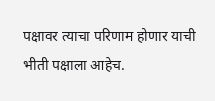पक्षावर त्याचा परिणाम होणार याची भीती पक्षाला आहेच.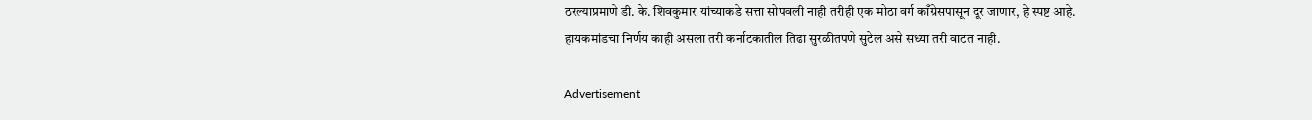ठरल्याप्रमाणे डी. के. शिवकुमार यांच्याकडे सत्ता सोपवली नाही तरीही एक मोठा वर्ग काँग्रेसपासून दूर जाणार, हे स्पष्ट आहे. हायकमांडचा निर्णय काही असला तरी कर्नाटकातील तिढा सुरळीतपणे सुटेल असे सध्या तरी वाटत नाही.

Advertisement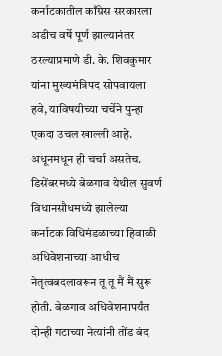कर्नाटकातील काँग्रेस सरकारला अडीच वर्षे पूर्ण झाल्यानंतर ठरल्याप्रमाणे डी. के. शिवकुमार यांना मुख्यमंत्रिपद सोपवायला हवे, याविषयीच्या चर्चेने पुन्हा एकदा उचल खाल्ली आहे. अधूनमधून ही चर्चा असतेच. डिसेंबरमध्ये बेळगाव येथील सुवर्ण विधानसौधमध्ये झालेल्या कर्नाटक विधिमंडळाच्या हिवाळी अधिवेशनाच्या आधीच नेतृत्वबदलावरून तू तू मैं मैं सुरू होती. बेळगाव अधिवेशनापर्यंत दोन्ही गटाच्या नेत्यांनी तोंड बंद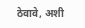ठेवावे, अशी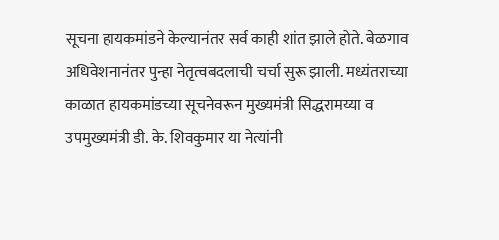सूचना हायकमांडने केल्यानंतर सर्व काही शांत झाले होते. बेळगाव अधिवेशनानंतर पुन्हा नेतृत्वबदलाची चर्चा सुरू झाली. मध्यंतराच्या काळात हायकमांडच्या सूचनेवरून मुख्यमंत्री सिद्धरामय्या व उपमुख्यमंत्री डी. के. शिवकुमार या नेत्यांनी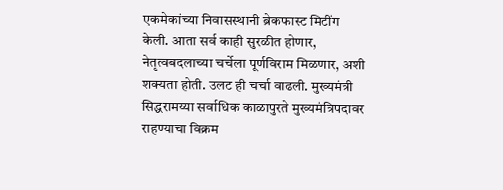एकमेकांच्या निवासस्थानी ब्रेकफास्ट मिटींग केली. आता सर्व काही सुरळीत होणार, नेतृत्वबदलाच्या चर्चेला पूर्णविराम मिळणार, अशी शक्यता होती. उलट ही चर्चा वाढली. मुख्यमंत्री सिद्धरामय्या सर्वाधिक काळापुरते मुख्यमंत्रिपदावर राहण्याचा विक्रम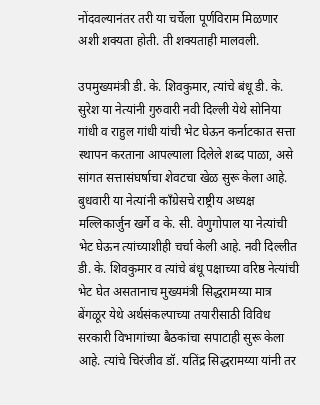नोंदवल्यानंतर तरी या चर्चेला पूर्णविराम मिळणार अशी शक्यता होती. ती शक्यताही मालवली.

उपमुख्यमंत्री डी. के. शिवकुमार, त्यांचे बंधू डी. के. सुरेश या नेत्यांनी गुरुवारी नवी दिल्ली येथे सोनिया गांधी व राहुल गांधी यांची भेट घेऊन कर्नाटकात सत्ता स्थापन करताना आपल्याला दिलेले शब्द पाळा, असे सांगत सत्तासंघर्षाचा शेवटचा खेळ सुरू केला आहे. बुधवारी या नेत्यांनी काँग्रेसचे राष्ट्रीय अध्यक्ष मल्लिकार्जुन खर्गे व के. सी. वेणुगोपाल या नेत्यांची भेट घेऊन त्यांच्याशीही चर्चा केली आहे. नवी दिल्लीत डी. के. शिवकुमार व त्यांचे बंधू पक्षाच्या वरिष्ठ नेत्यांची भेट घेत असतानाच मुख्यमंत्री सिद्धरामय्या मात्र बेंगळूर येथे अर्थसंकल्पाच्या तयारीसाठी विविध सरकारी विभागांच्या बैठकांचा सपाटाही सुरू केला आहे. त्यांचे चिरंजीव डॉ. यतिंद्र सिद्धरामय्या यांनी तर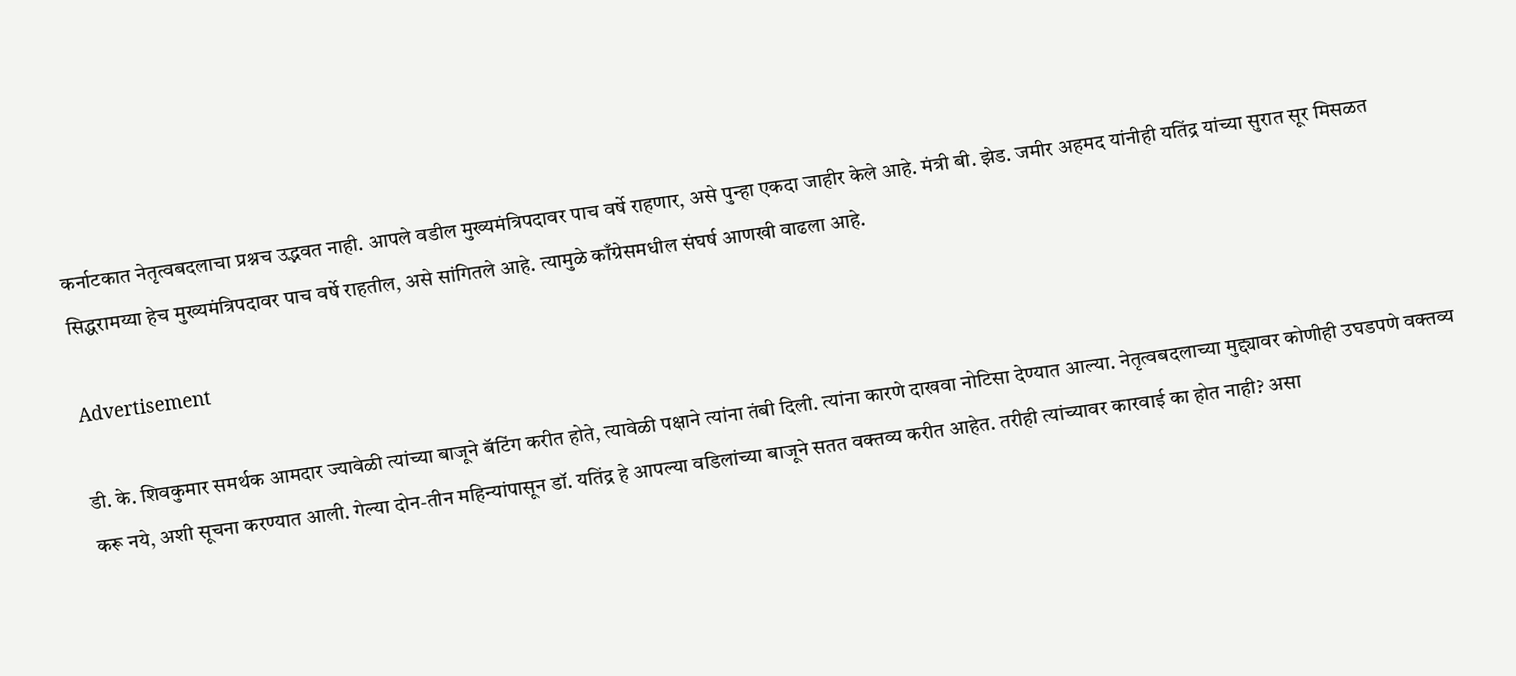कर्नाटकात नेतृत्वबदलाचा प्रश्नच उद्भवत नाही. आपले वडील मुख्यमंत्रिपदावर पाच वर्षे राहणार, असे पुन्हा एकदा जाहीर केले आहे. मंत्री बी. झेड. जमीर अहमद यांनीही यतिंद्र यांच्या सुरात सूर मिसळत सिद्धरामय्या हेच मुख्यमंत्रिपदावर पाच वर्षे राहतील, असे सांगितले आहे. त्यामुळे काँग्रेसमधील संघर्ष आणखी वाढला आहे.

Advertisement

डी. के. शिवकुमार समर्थक आमदार ज्यावेळी त्यांच्या बाजूने बॅटिंग करीत होते, त्यावेळी पक्षाने त्यांना तंबी दिली. त्यांना कारणे दाखवा नोटिसा देण्यात आल्या. नेतृत्वबदलाच्या मुद्द्यावर कोणीही उघडपणे वक्तव्य करू नये, अशी सूचना करण्यात आली. गेल्या दोन-तीन महिन्यांपासून डॉ. यतिंद्र हे आपल्या वडिलांच्या बाजूने सतत वक्तव्य करीत आहेत. तरीही त्यांच्यावर कारवाई का होत नाही? असा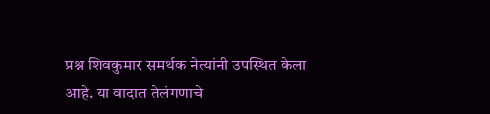प्रश्न शिवकुमार समर्थक नेत्यांनी उपस्थित केला आहे. या वादात तेलंगणाचे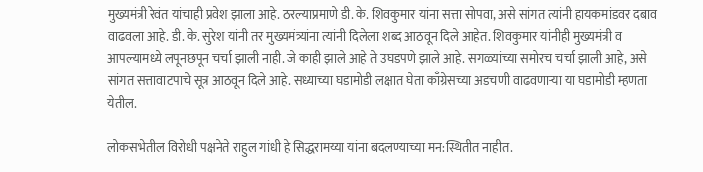मुख्यमंत्री रेवंत यांचाही प्रवेश झाला आहे. ठरल्याप्रमाणे डी. के. शिवकुमार यांना सत्ता सोपवा, असे सांगत त्यांनी हायकमांडवर दबाव वाढवला आहे. डी. के. सुरेश यांनी तर मुख्यमंत्र्यांना त्यांनी दिलेला शब्द आठवून दिले आहेत. शिवकुमार यांनीही मुख्यमंत्री व आपल्यामध्ये लपूनछपून चर्चा झाली नाही. जे काही झाले आहे ते उघडपणे झाले आहे. सगळ्यांच्या समोरच चर्चा झाली आहे, असे सांगत सत्तावाटपाचे सूत्र आठवून दिले आहे. सध्याच्या घडामोडी लक्षात घेता काँग्रेसच्या अडचणी वाढवणाऱ्या या घडामोडी म्हणता येतील.

लोकसभेतील विरोधी पक्षनेते राहुल गांधी हे सिद्धरामय्या यांना बदलण्याच्या मन:स्थितीत नाहीत.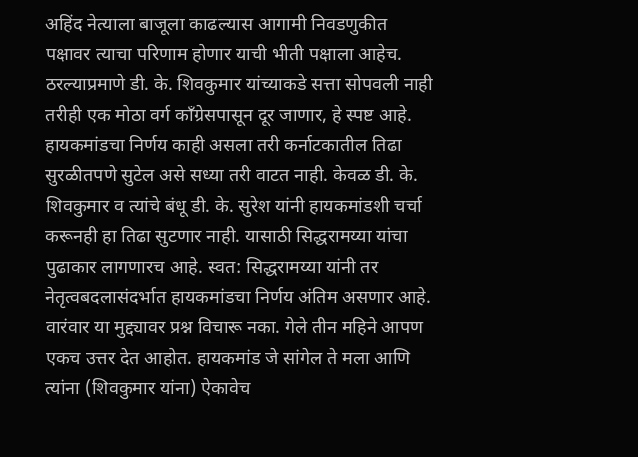अहिंद नेत्याला बाजूला काढल्यास आगामी निवडणुकीत पक्षावर त्याचा परिणाम होणार याची भीती पक्षाला आहेच. ठरल्याप्रमाणे डी. के. शिवकुमार यांच्याकडे सत्ता सोपवली नाही तरीही एक मोठा वर्ग काँग्रेसपासून दूर जाणार, हे स्पष्ट आहे. हायकमांडचा निर्णय काही असला तरी कर्नाटकातील तिढा सुरळीतपणे सुटेल असे सध्या तरी वाटत नाही. केवळ डी. के. शिवकुमार व त्यांचे बंधू डी. के. सुरेश यांनी हायकमांडशी चर्चा करूनही हा तिढा सुटणार नाही. यासाठी सिद्धरामय्या यांचा पुढाकार लागणारच आहे. स्वत: सिद्धरामय्या यांनी तर नेतृत्वबदलासंदर्भात हायकमांडचा निर्णय अंतिम असणार आहे. वारंवार या मुद्द्यावर प्रश्न विचारू नका. गेले तीन महिने आपण एकच उत्तर देत आहोत. हायकमांड जे सांगेल ते मला आणि त्यांना (शिवकुमार यांना) ऐकावेच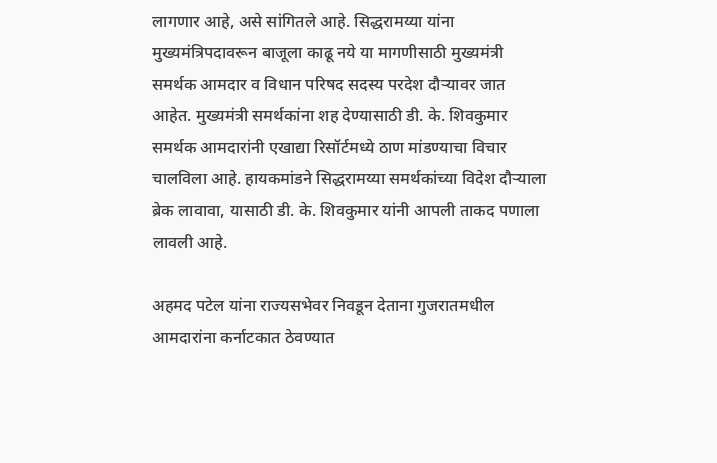लागणार आहे, असे सांगितले आहे. सिद्धरामय्या यांना मुख्यमंत्रिपदावरून बाजूला काढू नये या मागणीसाठी मुख्यमंत्री समर्थक आमदार व विधान परिषद सदस्य परदेश दौऱ्यावर जात आहेत. मुख्यमंत्री समर्थकांना शह देण्यासाठी डी. के. शिवकुमार समर्थक आमदारांनी एखाद्या रिसॉर्टमध्ये ठाण मांडण्याचा विचार चालविला आहे. हायकमांडने सिद्धरामय्या समर्थकांच्या विदेश दौऱ्याला ब्रेक लावावा, यासाठी डी. के. शिवकुमार यांनी आपली ताकद पणाला लावली आहे.

अहमद पटेल यांना राज्यसभेवर निवडून देताना गुजरातमधील आमदारांना कर्नाटकात ठेवण्यात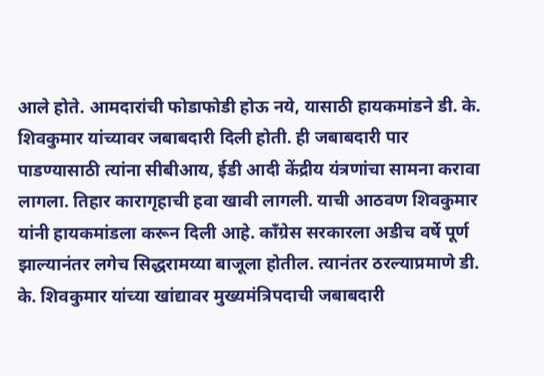आले होते. आमदारांची फोडाफोडी होऊ नये, यासाठी हायकमांडने डी. के. शिवकुमार यांच्यावर जबाबदारी दिली होती. ही जबाबदारी पार पाडण्यासाठी त्यांना सीबीआय, ईडी आदी केंद्रीय यंत्रणांचा सामना करावा लागला. तिहार कारागृहाची हवा खावी लागली. याची आठवण शिवकुमार यांनी हायकमांडला करून दिली आहे. काँग्रेस सरकारला अडीच वर्षे पूर्ण झाल्यानंतर लगेच सिद्धरामय्या बाजूला होतील. त्यानंतर ठरल्याप्रमाणे डी. के. शिवकुमार यांच्या खांद्यावर मुख्यमंत्रिपदाची जबाबदारी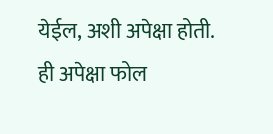येईल, अशी अपेक्षा होती. ही अपेक्षा फोल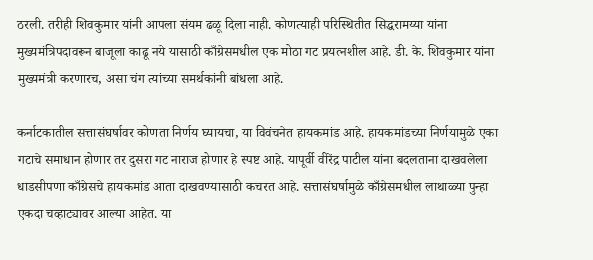ठरली. तरीही शिवकुमार यांनी आपला संयम ढळू दिला नाही. कोणत्याही परिस्थितीत सिद्धरामय्या यांना मुख्यमंत्रिपदावरून बाजूला काढू नये यासाठी काँग्रेसमधील एक मोठा गट प्रयत्नशील आहे. डी. के. शिवकुमार यांना मुख्यमंत्री करणारच, असा चंग त्यांच्या समर्थकांनी बांधला आहे.

कर्नाटकातील सत्तासंघर्षावर कोणता निर्णय घ्यायचा, या विवंचनेत हायकमांड आहे. हायकमांडच्या निर्णयामुळे एका गटाचे समाधान होणार तर दुसरा गट नाराज होणार हे स्पष्ट आहे. यापूर्वी वीरेंद्र पाटील यांना बदलताना दाखवलेला धाडसीपणा काँग्रेसचे हायकमांड आता दाखवण्यासाठी कचरत आहे. सत्तासंघर्षामुळे काँग्रेसमधील लाथाळ्या पुन्हा एकदा चव्हाट्यावर आल्या आहेत. या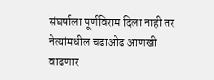संघर्षाला पूर्णविराम दिला नाही तर नेत्यांमधील चढाओढ आणखी वाढणार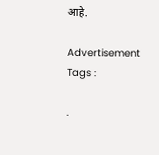आहे.

Advertisement
Tags :

.